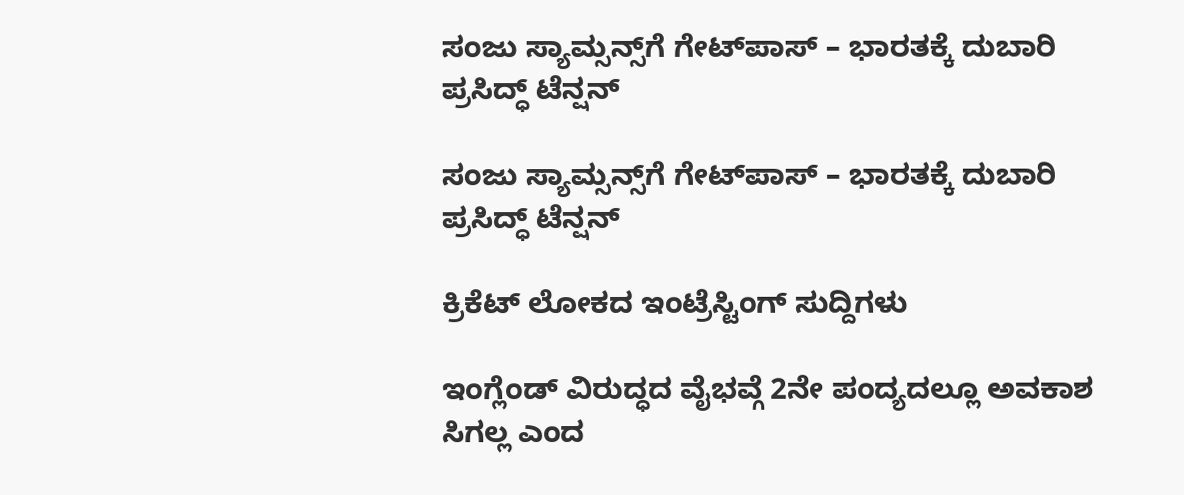ಸಂಜು ಸ್ಯಾಮ್ಸನ್ಸ್‌ಗೆ ಗೇಟ್‌ಪಾಸ್ – ಭಾರತಕ್ಕೆ ದುಬಾರಿ ಪ್ರಸಿದ್ಧ್ ಟೆನ್ಷನ್

ಸಂಜು ಸ್ಯಾಮ್ಸನ್ಸ್‌ಗೆ ಗೇಟ್‌ಪಾಸ್ – ಭಾರತಕ್ಕೆ ದುಬಾರಿ ಪ್ರಸಿದ್ಧ್ ಟೆನ್ಷನ್

ಕ್ರಿಕೆಟ್ ಲೋಕದ ಇಂಟ್ರೆಸ್ಟಿಂಗ್ ಸುದ್ದಿಗಳು

ಇಂಗ್ಲೆಂಡ್‌ ವಿರುದ್ಧದ ವೈಭವ್ಗೆ 2ನೇ ಪಂದ್ಯದಲ್ಲೂ ಅವಕಾಶ ಸಿಗಲ್ಲ ಎಂದ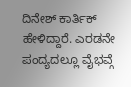ದಿನೇಶ್ ಕಾರ್ತಿಕ್ ಹೇಳಿದ್ದಾರೆ. ಎರಡನೇ ಪಂದ್ಯದಲ್ಲೂ ವೈಭವ್ಗೆ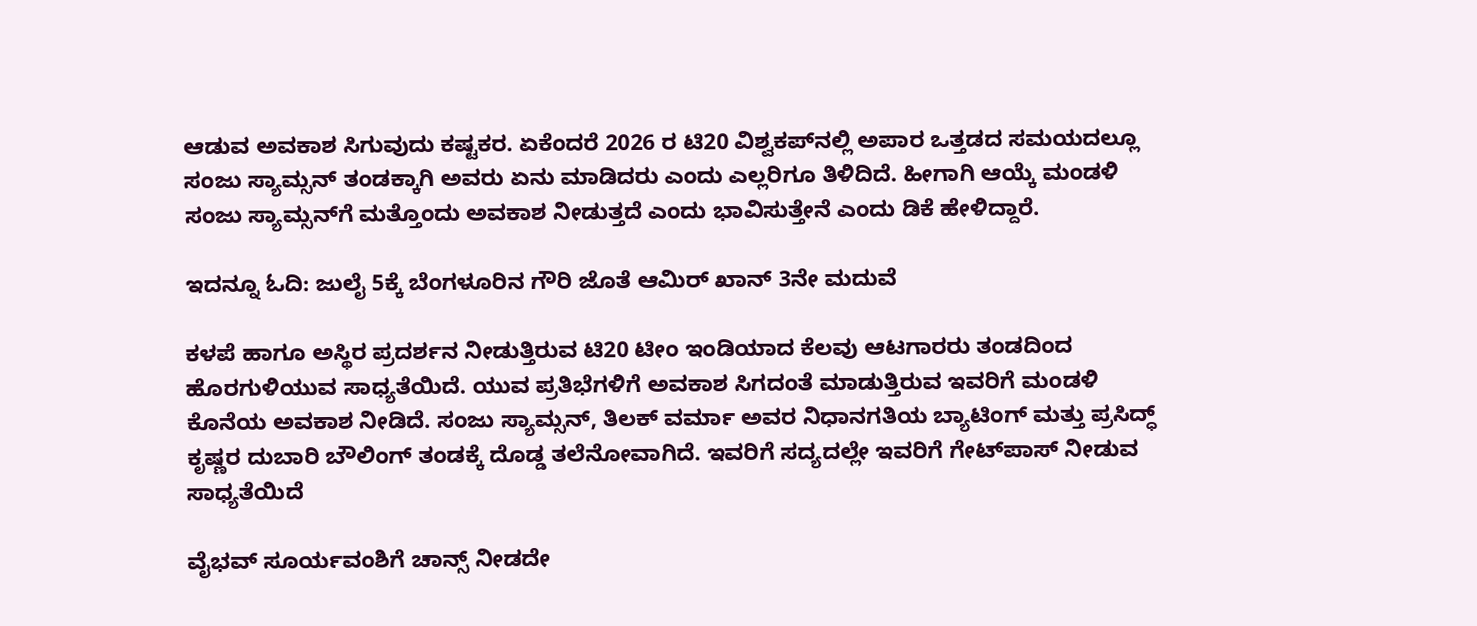ಆಡುವ ಅವಕಾಶ ಸಿಗುವುದು ಕಷ್ಟಕರ. ಏಕೆಂದರೆ 2026 ರ ಟಿ20 ವಿಶ್ವಕಪ್‌ನಲ್ಲಿ ಅಪಾರ ಒತ್ತಡದ ಸಮಯದಲ್ಲೂ ಸಂಜು ಸ್ಯಾಮ್ಸನ್ ತಂಡಕ್ಕಾಗಿ ಅವರು ಏನು ಮಾಡಿದರು ಎಂದು ಎಲ್ಲರಿಗೂ ತಿಳಿದಿದೆ. ಹೀಗಾಗಿ ಆಯ್ಕೆ ಮಂಡಳಿ ಸಂಜು ಸ್ಯಾಮ್ಸನ್‌ಗೆ ಮತ್ತೊಂದು ಅವಕಾಶ ನೀಡುತ್ತದೆ ಎಂದು ಭಾವಿಸುತ್ತೇನೆ ಎಂದು ಡಿಕೆ ಹೇಳಿದ್ದಾರೆ.

ಇದನ್ನೂ ಓದಿ: ಜುಲೈ 5ಕ್ಕೆ ಬೆಂಗಳೂರಿನ ಗೌರಿ ಜೊತೆ ಆಮಿರ್‌ ಖಾನ್ 3ನೇ ಮದುವೆ

ಕಳಪೆ ಹಾಗೂ ಅಸ್ಥಿರ ಪ್ರದರ್ಶನ ನೀಡುತ್ತಿರುವ ಟಿ20 ಟೀಂ ಇಂಡಿಯಾದ ಕೆಲವು ಆಟಗಾರರು ತಂಡದಿಂದ ಹೊರಗುಳಿಯುವ ಸಾಧ್ಯತೆಯಿದೆ. ಯುವ ಪ್ರತಿಭೆಗಳಿಗೆ ಅವಕಾಶ ಸಿಗದಂತೆ ಮಾಡುತ್ತಿರುವ ಇವರಿಗೆ ಮಂಡಳಿ ಕೊನೆಯ ಅವಕಾಶ ನೀಡಿದೆ. ಸಂಜು ಸ್ಯಾಮ್ಸನ್, ತಿಲಕ್ ವರ್ಮಾ ಅವರ ನಿಧಾನಗತಿಯ ಬ್ಯಾಟಿಂಗ್ ಮತ್ತು ಪ್ರಸಿದ್ಧ್ ಕೃಷ್ಣರ ದುಬಾರಿ ಬೌಲಿಂಗ್ ತಂಡಕ್ಕೆ ದೊಡ್ಡ ತಲೆನೋವಾಗಿದೆ. ಇವರಿಗೆ ಸದ್ಯದಲ್ಲೇ ಇವರಿಗೆ ಗೇಟ್‌ಪಾಸ್ ನೀಡುವ ಸಾಧ್ಯತೆಯಿದೆ

ವೈಭವ್ ಸೂರ್ಯವಂಶಿಗೆ ಚಾನ್ಸ್ ನೀಡದೇ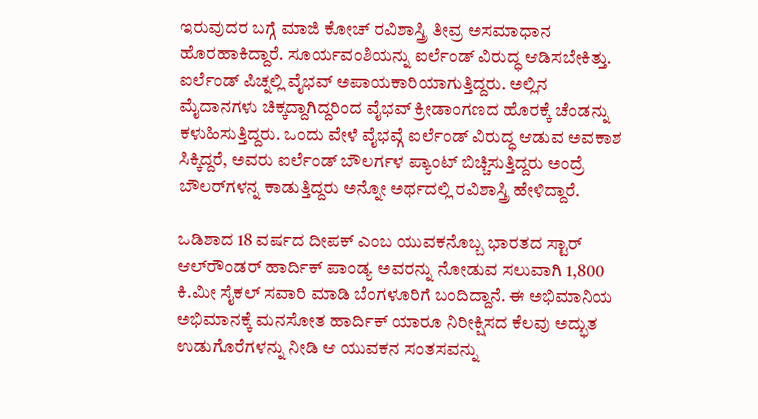ಇರುವುದರ ಬಗ್ಗೆ ಮಾಜಿ ಕೋಚ್ ರವಿಶಾಸ್ತ್ರಿ ತೀವ್ರ ಅಸಮಾಧಾನ ಹೊರಹಾಕಿದ್ದಾರೆ. ಸೂರ್ಯವಂಶಿಯನ್ನು ಐರ್ಲೆಂಡ್ ವಿರುದ್ಧ ಆಡಿಸಬೇಕಿತ್ತು. ಐರ್ಲೆಂಡ್ ಪಿಚ್ನಲ್ಲಿ ವೈಭವ್ ಅಪಾಯಕಾರಿಯಾಗುತ್ತಿದ್ದರು. ಅಲ್ಲಿನ ಮೈದಾನಗಳು ಚಿಕ್ಕದ್ದಾಗಿದ್ದರಿಂದ ವೈಭವ್ ಕ್ರೀಡಾಂಗಣದ ಹೊರಕ್ಕೆ ಚೆಂಡನ್ನು ಕಳುಹಿಸುತ್ತಿದ್ದರು. ಒಂದು ವೇಳೆ ವೈಭವ್ಗೆ ಐರ್ಲೆಂಡ್ ವಿರುದ್ಧ ಆಡುವ ಅವಕಾಶ ಸಿಕ್ಕಿದ್ದರೆ, ಅವರು ಐರ್ಲೆಂಡ್ ಬೌಲರ್ಗಳ ಪ್ಯಾಂಟ್ ಬಿಚ್ಚಿಸುತ್ತಿದ್ದರು ಅಂದ್ರೆ ಬೌಲರ್‌ಗಳನ್ನ ಕಾಡುತ್ತಿದ್ದರು ಅನ್ನೋ ಅರ್ಥದಲ್ಲಿ ರವಿಶಾಸ್ತ್ರಿ ಹೇಳಿದ್ದಾರೆ.

ಒಡಿಶಾದ 18 ವರ್ಷದ ದೀಪಕ್ ಎಂಬ ಯುವಕನೊಬ್ಬ ಭಾರತದ ಸ್ಟಾರ್ ಆಲ್‌ರೌಂಡರ್ ಹಾರ್ದಿಕ್ ಪಾಂಡ್ಯ ಅವರನ್ನು ನೋಡುವ ಸಲುವಾಗಿ 1,800 ಕಿ.ಮೀ ಸೈಕಲ್ ಸವಾರಿ ಮಾಡಿ ಬೆಂಗಳೂರಿಗೆ ಬಂದಿದ್ದಾನೆ. ಈ ಅಭಿಮಾನಿಯ ಅಭಿಮಾನಕ್ಕೆ ಮನಸೋತ ಹಾರ್ದಿಕ್ ಯಾರೂ ನಿರೀಕ್ಷಿಸದ ಕೆಲವು ಅದ್ಭುತ ಉಡುಗೊರೆಗಳನ್ನು ನೀಡಿ ಆ ಯುವಕನ ಸಂತಸವನ್ನು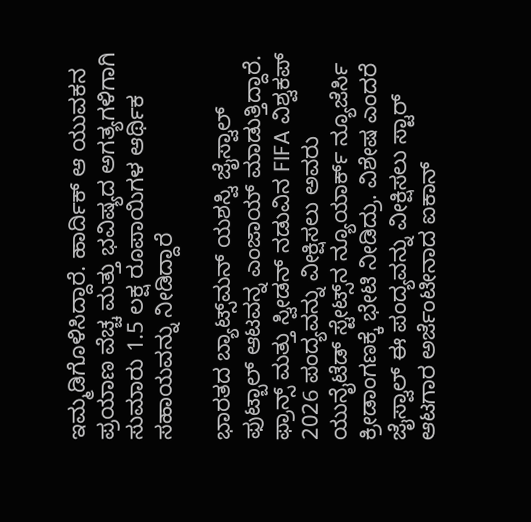ಇಮ್ಮಡಿಗೊಳಿಸಿದ್ದಾರೆ. ಹಾರ್ದಿಕ್ ಆ ಯುವಕನ ಪ್ರಯಾಣ ವೆಚ್ಚ ಮತ್ತು ಭವಿಷ್ಯದ ಅಗತ್ಯಗಳಿಗಾಗಿ ಸುಮಾರು 1.5 ಲಕ್ಷ ರೂಪಾಯಿಗಳ ಆರ್ಥಿಕ ಸಹಾಯವನ್ನು ನೀಡಿದ್ದಾರೆ

ಭಾರತದ ಬ್ಯಾಟ್ಸ್‌ಮನ್ ಯಶಸ್ವಿ ಜೈಸ್ವಾಲ್ ಫುಟ್ಬಾಲ್ ಆಟವನ್ನ ಎಂಜಾಯ್ ಮಾಡುತ್ತಿದ್ದಾರೆ. ಫ್ರಾನ್ಸ್ ಮತ್ತು ಸ್ವೀಡನ್ ನಡುವಿನ FIFA ವಿಶ್ವಕಪ್ 2026 ಪಂದ್ಯವನ್ನು ವೀಕ್ಷಿಸಲು ಅವರು ಯುನೈಟೆಡ್ ಸ್ಟೇಟ್ಸ್‌ನ ನ್ಯೂಯಾರ್ಕ್ ನ್ಯೂಜೆರ್ಸಿ ಕ್ರೀಡಾಂಗಣಕ್ಕೆ ಭೇಟಿ ನೀಡಿದ್ರು. ವಿಶೇಷ ಎಂದರೆ ಜೈಸ್ವಾಲ್‌ ಈ ಪಂದ್ಯವನ್ನು ವೀಕ್ಷಿಸಲು ಸ್ಟಾರ್ ಆಟಗಾರ ಅರ್ಜೆಂಟೀನಾದ ಐಕಾನ್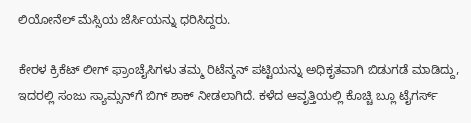ಲಿಯೋನೆಲ್ ಮೆಸ್ಸಿಯ ಜೆರ್ಸಿಯನ್ನು ಧರಿಸಿದ್ದರು.

ಕೇರಳ ಕ್ರಿಕೆಟ್ ಲೀಗ್ ಫ್ರಾಂಚೈಸಿಗಳು ತಮ್ಮ ರಿಟೆನ್ಶನ್ ಪಟ್ಟಿಯನ್ನು ಅಧಿಕೃತವಾಗಿ ಬಿಡುಗಡೆ ಮಾಡಿದ್ದು, ಇದರಲ್ಲಿ ಸಂಜು ಸ್ಯಾಮ್ಸನ್‌ಗೆ ಬಿಗ್ ಶಾಕ್ ನೀಡಲಾಗಿದೆ. ಕಳೆದ ಆವೃತ್ತಿಯಲ್ಲಿ ಕೊಚ್ಚಿ ಬ್ಲೂ ಟೈಗರ್ಸ್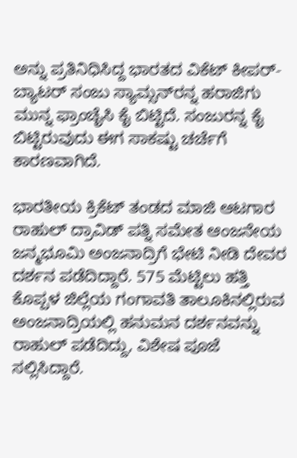ಅನ್ನು ಪ್ರತಿನಿಧಿಸಿದ್ದ ಭಾರತದ ವಿಕೆಟ್ ಕೀಪರ್-ಬ್ಯಾಟರ್ ಸಂಜು ಸ್ಯಾಮ್ಸನ್‌ರನ್ನ ಹರಾಜಿಗು ಮುನ್ನ ಫ್ರಾಂಚೈಸಿ ಕೈ ಬಿಟ್ಟಿದೆ. ಸಂಜುರನ್ನ ಕೈ ಬಿಟ್ಟಿರುವುದು ಈಗ ಸಾಕಷ್ಟು ಚರ್ಚೆಗೆ ಕಾರಣವಾಗಿದೆ.

ಭಾರತೀಯ ಕ್ರಿಕೆಟ್ ತಂಡದ ಮಾಜಿ ಆಟಗಾರ ರಾಹುಲ್ ದ್ರಾವಿಡ್ ಪತ್ನಿ ಸಮೇತ ಆಂಜನೇಯ ಜನ್ಮಭೂಮಿ ಅಂಜನಾದ್ರಿಗೆ ಭೇಟಿ ನೀಡಿ ದೇವರ ದರ್ಶನ ಪಡೆದಿದ್ದಾರೆ. 575 ಮೆಟ್ಟಿಲು ಹತ್ತಿ ಕೊಪ್ಪಳ ಜಿಲ್ಲೆಯ ಗಂಗಾವತಿ ತಾಲೂಕಿನಲ್ಲಿರುವ ಅಂಜನಾದ್ರಿಯಲ್ಲಿ ಹನುಮನ ದರ್ಶನವನ್ನು ರಾಹುಲ್ ಪಡೆದಿದ್ದು, ವಿಶೇಷ ಪೂಜೆ ಸಲ್ಲಿಸಿದ್ದಾರೆ.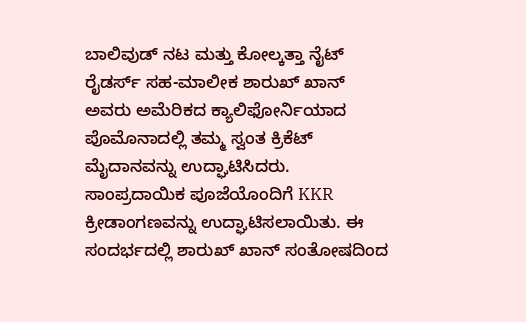ಬಾಲಿವುಡ್ ನಟ ಮತ್ತು ಕೋಲ್ಕತ್ತಾ ನೈಟ್ ರೈಡರ್ಸ್ ಸಹ-ಮಾಲೀಕ ಶಾರುಖ್ ಖಾನ್ ಅವರು ಅಮೆರಿಕದ ಕ್ಯಾಲಿಫೋರ್ನಿಯಾದ ಪೊಮೊನಾದಲ್ಲಿ ತಮ್ಮ ಸ್ವಂತ ಕ್ರಿಕೆಟ್ ಮೈದಾನವನ್ನು ಉದ್ಘಾಟಿಸಿದರು. ಸಾಂಪ್ರದಾಯಿಕ ಪೂಜೆಯೊಂದಿಗೆ KKR ಕ್ರೀಡಾಂಗಣವನ್ನು ಉದ್ಘಾಟಿಸಲಾಯಿತು. ಈ ಸಂದರ್ಭದಲ್ಲಿ ಶಾರುಖ್ ಖಾನ್ ಸಂತೋಷದಿಂದ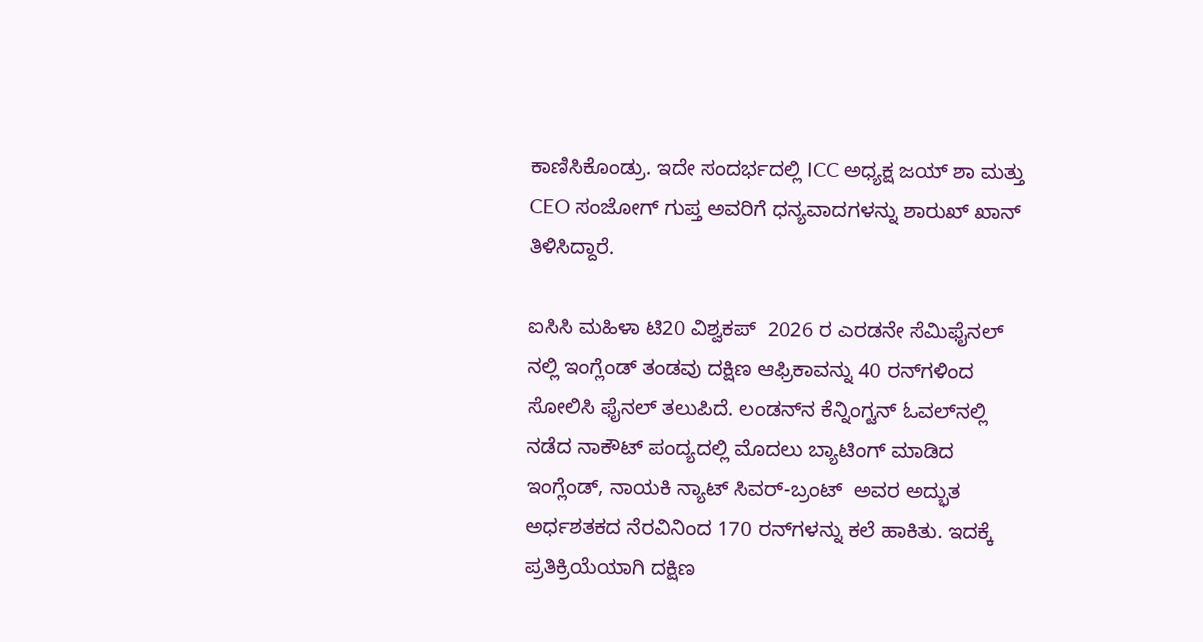ಕಾಣಿಸಿಕೊಂಡ್ರು. ಇದೇ ಸಂದರ್ಭದಲ್ಲಿ ICC ಅಧ್ಯಕ್ಷ ಜಯ್ ಶಾ ಮತ್ತು CEO ಸಂಜೋಗ್ ಗುಪ್ತ ಅವರಿಗೆ ಧನ್ಯವಾದಗಳನ್ನು ಶಾರುಖ್ ಖಾನ್ ತಿಳಿಸಿದ್ದಾರೆ.

ಐಸಿಸಿ ಮಹಿಳಾ ಟಿ20 ವಿಶ್ವಕಪ್  2026 ರ ಎರಡನೇ ಸೆಮಿಫೈನಲ್‌ ನಲ್ಲಿ ಇಂಗ್ಲೆಂಡ್ ತಂಡವು ದಕ್ಷಿಣ ಆಫ್ರಿಕಾವನ್ನು 40 ರನ್‌ಗಳಿಂದ ಸೋಲಿಸಿ ಫೈನಲ್ ತಲುಪಿದೆ. ಲಂಡನ್‌ನ ಕೆನ್ನಿಂಗ್ಟನ್ ಓವಲ್‌ನಲ್ಲಿ ನಡೆದ ನಾಕೌಟ್ ಪಂದ್ಯದಲ್ಲಿ ಮೊದಲು ಬ್ಯಾಟಿಂಗ್ ಮಾಡಿದ ಇಂಗ್ಲೆಂಡ್, ನಾಯಕಿ ನ್ಯಾಟ್ ಸಿವರ್-ಬ್ರಂಟ್  ಅವರ ಅದ್ಭುತ ಅರ್ಧಶತಕದ ನೆರವಿನಿಂದ 170 ರನ್‌ಗಳನ್ನು ಕಲೆ ಹಾಕಿತು. ಇದಕ್ಕೆ ಪ್ರತಿಕ್ರಿಯೆಯಾಗಿ ದಕ್ಷಿಣ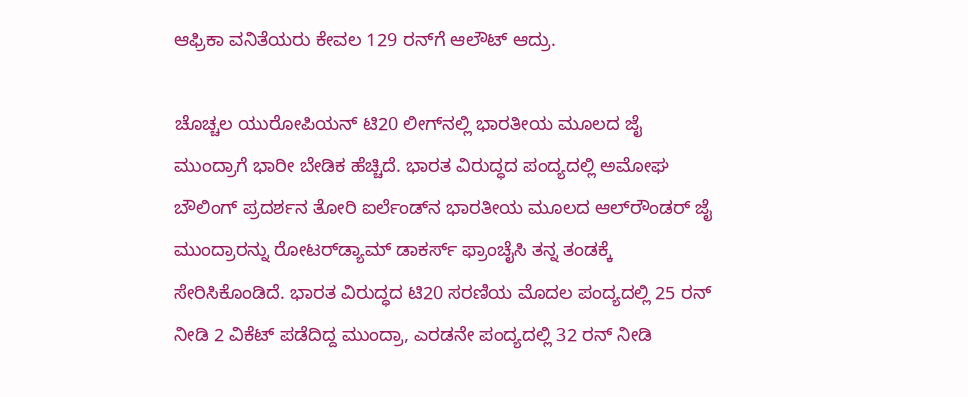ಆಫ್ರಿಕಾ ವನಿತೆಯರು ಕೇವಲ 129 ರನ್‌ಗೆ ಆಲೌಟ್ ಆದ್ರು.

ಚೊಚ್ಚಲ ಯುರೋಪಿಯನ್ ಟಿ20 ಲೀಗ್‌ನಲ್ಲಿ ಭಾರತೀಯ ಮೂಲದ ಜೈ ಮುಂದ್ರಾಗೆ ಭಾರೀ ಬೇಡಿಕ ಹೆಚ್ಚಿದೆ. ಭಾರತ ವಿರುದ್ಧದ ಪಂದ್ಯದಲ್ಲಿ ಅಮೋಘ ಬೌಲಿಂಗ್‌ ಪ್ರದರ್ಶನ ತೋರಿ ಐರ್ಲೆಂಡ್‌ನ ಭಾರತೀಯ ಮೂಲದ ಆಲ್‌ರೌಂಡರ್‌ ಜೈ ಮುಂದ್ರಾರನ್ನು ರೋಟರ್‌ಡ್ಯಾಮ್ ಡಾಕರ್ಸ್ ಫ್ರಾಂಚೈಸಿ ತನ್ನ ತಂಡಕ್ಕೆ ಸೇರಿಸಿಕೊಂಡಿದೆ. ಭಾರತ ವಿರುದ್ಧದ ಟಿ20 ಸರಣಿಯ ಮೊದಲ ಪಂದ್ಯದಲ್ಲಿ 25 ರನ್ ನೀಡಿ 2 ವಿಕೆಟ್ ಪಡೆದಿದ್ದ ಮುಂದ್ರಾ, ಎರಡನೇ ಪಂದ್ಯದಲ್ಲಿ 32 ರನ್ ನೀಡಿ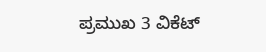ಪ್ರಮುಖ 3 ವಿಕೆಟ್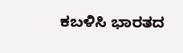ಕಬಳಿಸಿ ಭಾರತದ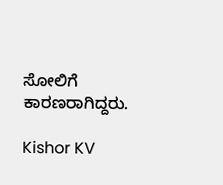ಸೋಲಿಗೆ ಕಾರಣರಾಗಿದ್ದರು.

Kishor KV